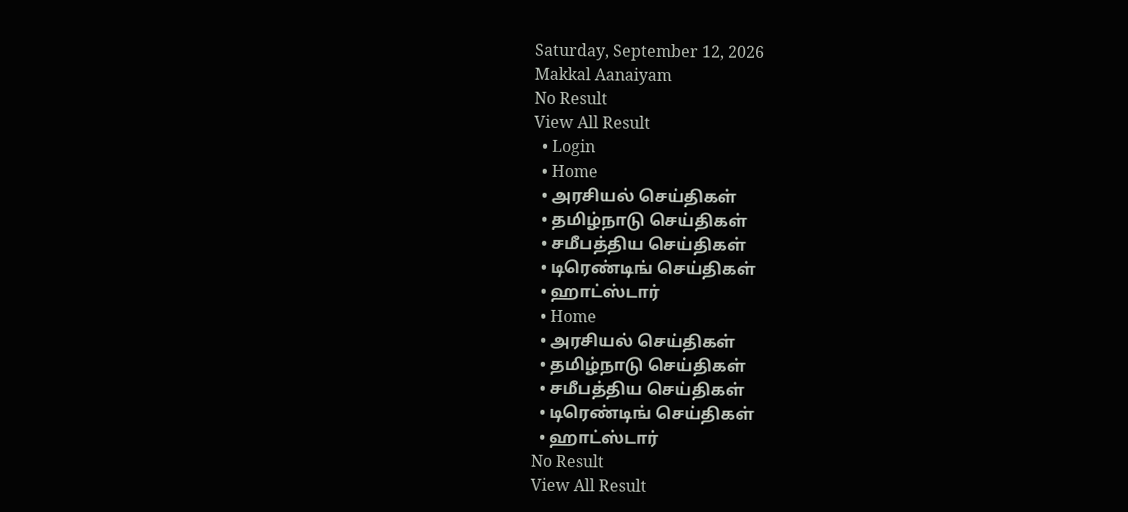Saturday, September 12, 2026
Makkal Aanaiyam
No Result
View All Result
  • Login
  • Home
  • அரசியல் செய்திகள்
  • தமிழ்நாடு செய்திகள்
  • சமீபத்திய செய்திகள்
  • டிரெண்டிங் செய்திகள்
  • ஹாட்ஸ்டார்
  • Home
  • அரசியல் செய்திகள்
  • தமிழ்நாடு செய்திகள்
  • சமீபத்திய செய்திகள்
  • டிரெண்டிங் செய்திகள்
  • ஹாட்ஸ்டார்
No Result
View All Result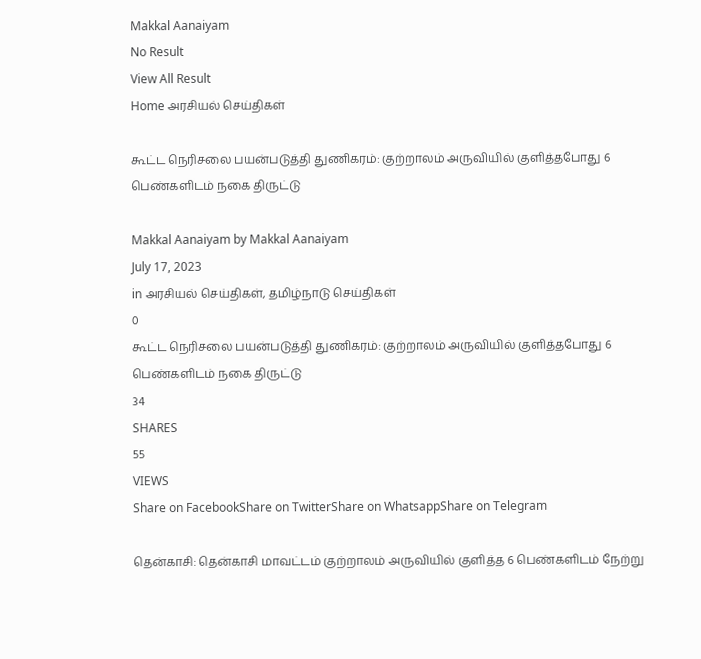Makkal Aanaiyam
No Result
View All Result
Home அரசியல் செய்திகள்

கூட்ட நெரிசலை பயன்படுத்தி துணிகரம்: குற்றாலம் அருவியில் குளித்தபோது 6 பெண்களிடம் நகை திருட்டு

Makkal Aanaiyam by Makkal Aanaiyam
July 17, 2023
in அரசியல் செய்திகள், தமிழ்நாடு செய்திகள்
0
கூட்ட நெரிசலை பயன்படுத்தி துணிகரம்: குற்றாலம் அருவியில் குளித்தபோது 6 பெண்களிடம் நகை திருட்டு
34
SHARES
55
VIEWS
Share on FacebookShare on TwitterShare on WhatsappShare on Telegram

தென்காசி: தென்காசி மாவட்டம் குற்றாலம் அருவியில் குளித்த 6 பெண்களிடம் நேற்று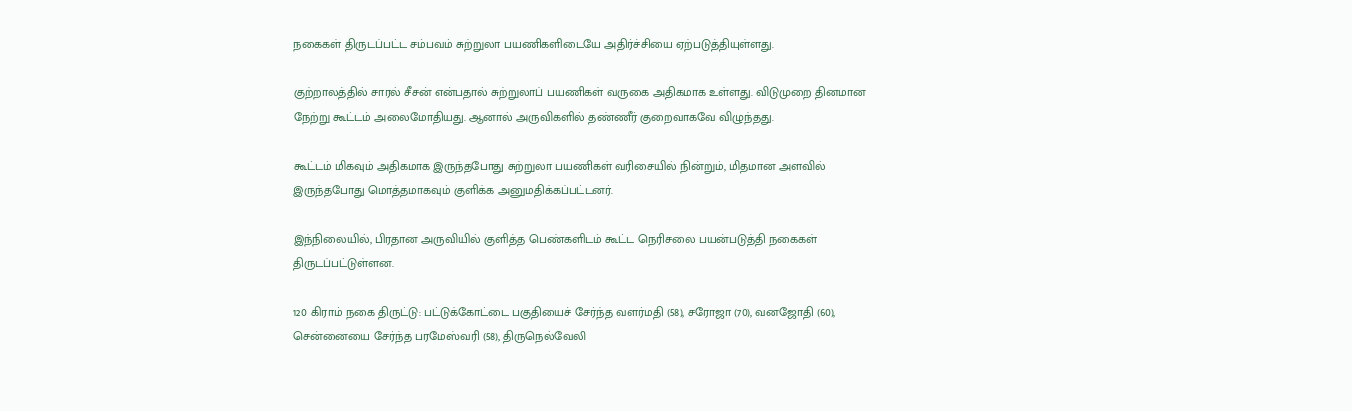நகைகள் திருடப்பட்ட சம்பவம் சுற்றுலா பயணிகளிடையே அதிர்ச்சியை ஏற்படுத்தியுள்ளது.

குற்றாலத்தில் சாரல் சீசன் என்பதால் சுற்றுலாப் பயணிகள் வருகை அதிகமாக உள்ளது. விடுமுறை தினமான நேற்று கூட்டம் அலைமோதியது. ஆனால் அருவிகளில் தண்ணீர் குறைவாகவே விழுந்தது.

கூட்டம் மிகவும் அதிகமாக இருந்தபோது சுற்றுலா பயணிகள் வரிசையில் நின்றும், மிதமான அளவில் இருந்தபோது மொத்தமாகவும் குளிக்க அனுமதிக்கப்பட்டனர்.

இந்நிலையில், பிரதான அருவியில் குளித்த பெண்களிடம் கூட்ட நெரிசலை பயன்படுத்தி நகைகள் திருடப்பட்டுள்ளன.

120 கிராம் நகை திருட்டு: பட்டுக்கோட்டை பகுதியைச் சேர்ந்த வளர்மதி (58), சரோஜா (70), வனஜோதி (60), சென்னையை சேர்ந்த பரமேஸ்வரி (58), திருநெல்வேலி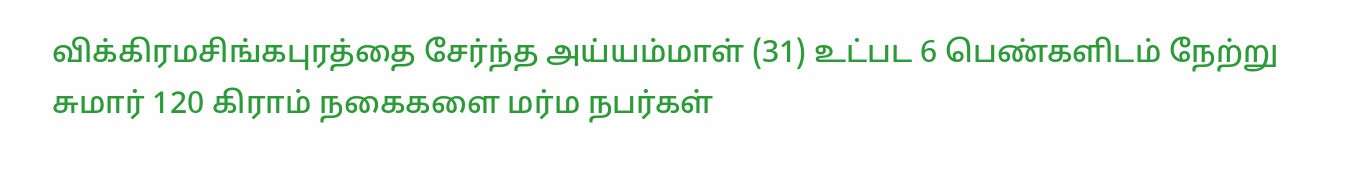விக்கிரமசிங்கபுரத்தை சேர்ந்த அய்யம்மாள் (31) உட்பட 6 பெண்களிடம் நேற்று சுமார் 120 கிராம் நகைகளை மர்ம நபர்கள்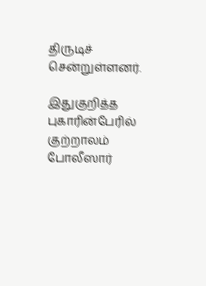திருடிச் சென்றுள்ளனர்.

இதுகுறித்த புகாரின்பேரில் குற்றாலம் போலீஸார்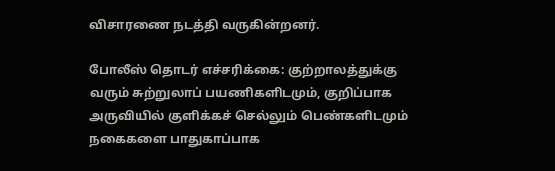விசாரணை நடத்தி வருகின்றனர்.

போலீஸ் தொடர் எச்சரிக்கை: குற்றாலத்துக்கு வரும் சுற்றுலாப் பயணிகளிடமும், குறிப்பாக அருவியில் குளிக்கச் செல்லும் பெண்களிடமும் நகைகளை பாதுகாப்பாக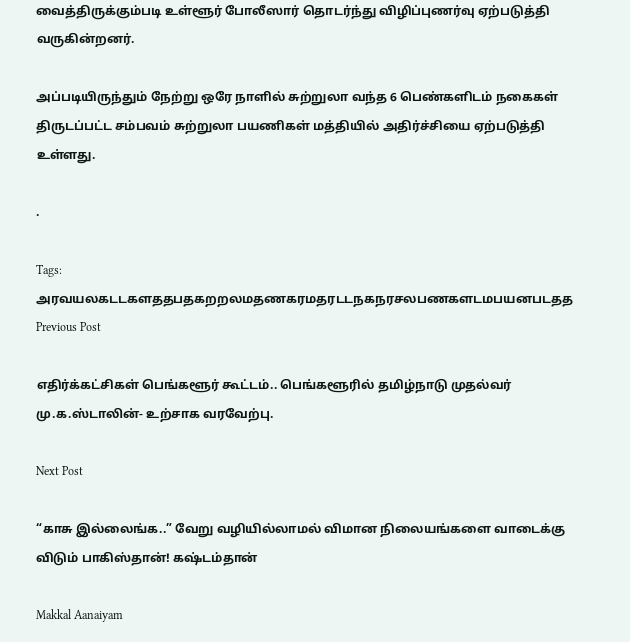வைத்திருக்கும்படி உள்ளூர் போலீஸார் தொடர்ந்து விழிப்புணர்வு ஏற்படுத்தி வருகின்றனர்.

அப்படியிருந்தும் நேற்று ஒரே நாளில் சுற்றுலா வந்த 6 பெண்களிடம் நகைகள் திருடப்பட்ட சம்பவம் சுற்றுலா பயணிகள் மத்தியில் அதிர்ச்சியை ஏற்படுத்தி உள்ளது.

.

Tags: அரவயலகடடகளததபதகறறலமதணகரமதரடடநகநரசலபணகளடமபயனபடதத
Previous Post

எதிர்க்கட்சிகள் பெங்களூர் கூட்டம்.. பெங்களூரில் தமிழ்நாடு முதல்வர் மு.க.ஸ்டாலின்- உற்சாக வரவேற்பு.

Next Post

“காசு இல்லைங்க..” வேறு வழியில்லாமல் விமான நிலையங்களை வாடைக்கு விடும் பாகிஸ்தான்! கஷ்டம்தான்

Makkal Aanaiyam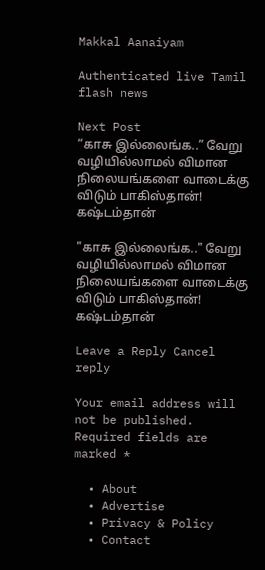Makkal Aanaiyam

Authenticated live Tamil flash news

Next Post
“காசு இல்லைங்க..” வேறு வழியில்லாமல் விமான நிலையங்களை வாடைக்கு விடும் பாகிஸ்தான்! கஷ்டம்தான்

"காசு இல்லைங்க.." வேறு வழியில்லாமல் விமான நிலையங்களை வாடைக்கு விடும் பாகிஸ்தான்! கஷ்டம்தான்

Leave a Reply Cancel reply

Your email address will not be published. Required fields are marked *

  • About
  • Advertise
  • Privacy & Policy
  • Contact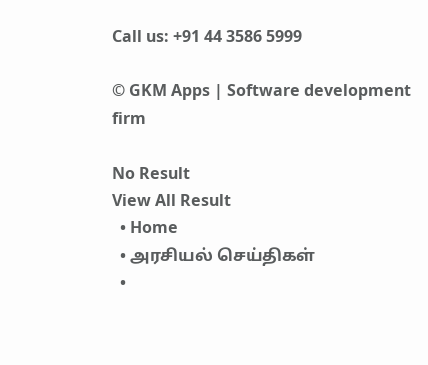Call us: +91 44 3586 5999

© GKM Apps | Software development firm

No Result
View All Result
  • Home
  • அரசியல் செய்திகள்
  •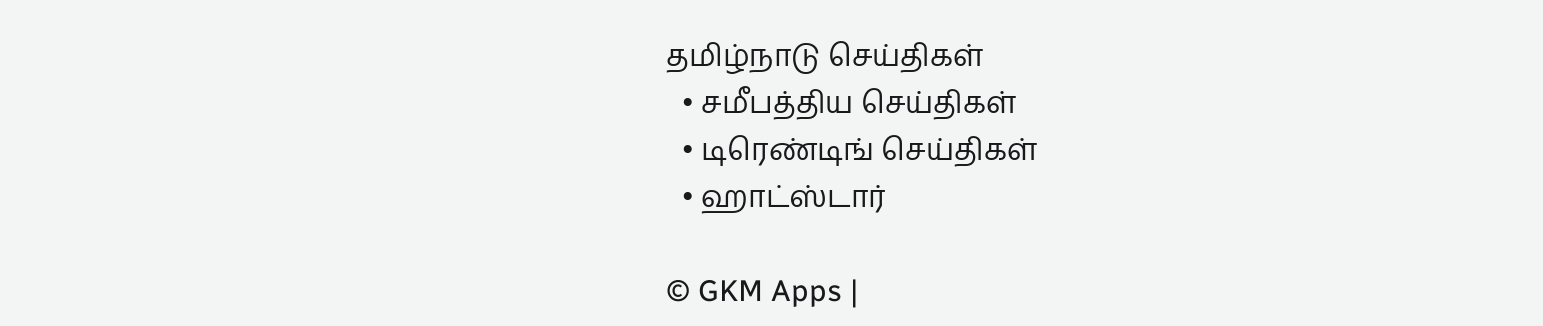தமிழ்நாடு செய்திகள்
  • சமீபத்திய செய்திகள்
  • டிரெண்டிங் செய்திகள்
  • ஹாட்ஸ்டார்

© GKM Apps |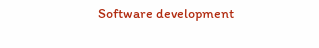Software development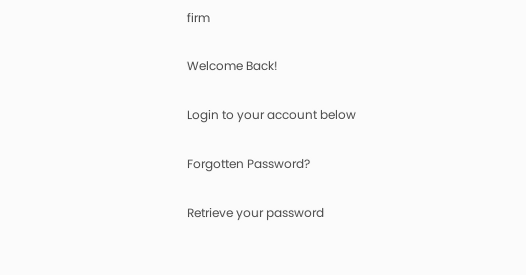firm

Welcome Back!

Login to your account below

Forgotten Password?

Retrieve your password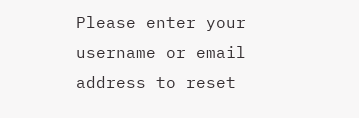Please enter your username or email address to reset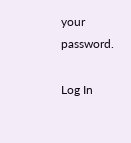your password.

Log In